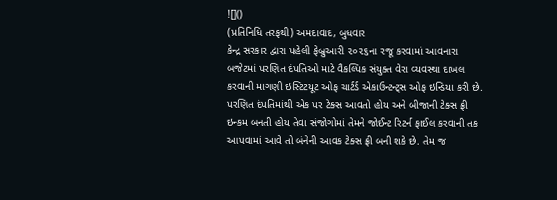![]()
(પ્રતિનિધિ તરફથી) અમદાવાદ, બુધવાર
કેન્દ્ર સરકાર દ્વારા પહેલી ફેબ્રુઆરી ૨૦૨૬ના રજૂ કરવામાં આવનારા બજેટમાં પરણિત દંપતિઓ માટે વૈકલ્પિક સંયુક્ત વેરા વ્યવસ્થા દાખલ કરવાની માગણી ઇસ્ટિટયૂટ ઓફ ચાર્ટર્ડ એકાઉન્ટન્ટ્સ ઓફ ઇન્ડિયા કરી છે. પરણિત દંપતિમાંથી એક પર ટેક્સ આવતો હોય અને બીજાની ટેક્સ ફ્રી ઇન્કમ બનતી હોય તેવા સંજોગોમાં તેમને જોઈન્ટ રિટર્ન ફાઈલ કરવાની તક આપવામાં આવે તો બંનેની આવક ટેક્સ ફ્રી બની શકે છે. તેમ જ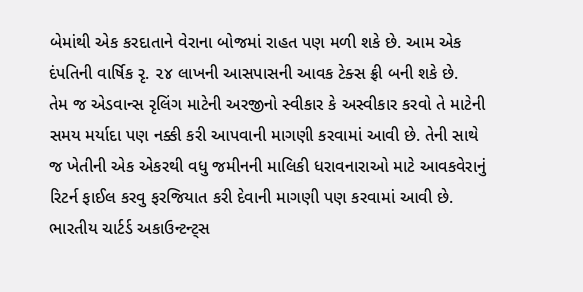બેમાંથી એક કરદાતાને વેરાના બોજમાં રાહત પણ મળી શકે છે. આમ એક દંપતિની વાર્ષિક રૃ. ૨૪ લાખની આસપાસની આવક ટેક્સ ફ્રી બની શકે છે.
તેમ જ એડવાન્સ રૃલિંગ માટેની અરજીનો સ્વીકાર કે અસ્વીકાર કરવો તે માટેની સમય મર્યાદા પણ નક્કી કરી આપવાની માગણી કરવામાં આવી છે. તેની સાથે જ ખેતીની એક એકરથી વધુ જમીનની માલિકી ધરાવનારાઓ માટે આવકવેરાનું રિટર્ન ફાઈલ કરવુ ફરજિયાત કરી દેવાની માગણી પણ કરવામાં આવી છે.
ભારતીય ચાર્ટર્ડ અકાઉન્ટન્ટ્સ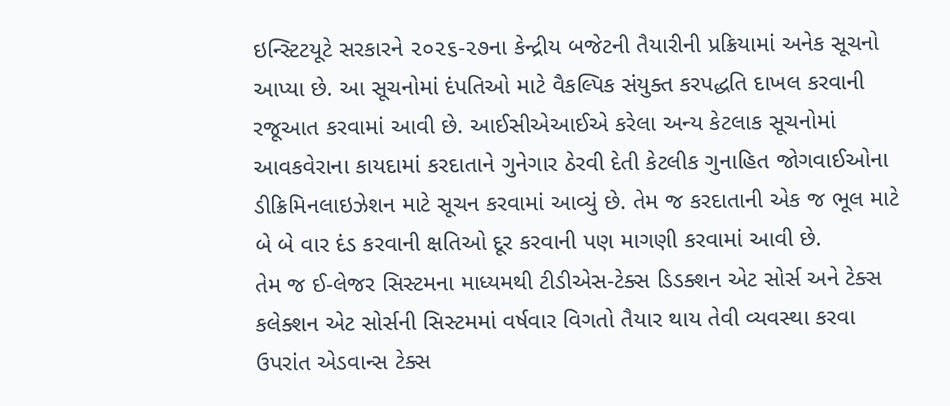ઇન્સ્ટિટયૂટે સરકારને ૨૦૨૬-૨૭ના કેન્દ્રીય બજેટની તૈયારીની પ્રક્રિયામાં અનેક સૂચનો આપ્યા છે. આ સૂચનોમાં દંપતિઓ માટે વૈકલ્પિક સંયુક્ત કરપદ્ધતિ દાખલ કરવાની રજૂઆત કરવામાં આવી છે. આઈસીએઆઈએ કરેલા અન્ય કેટલાક સૂચનોમાં આવકવેરાના કાયદામાં કરદાતાને ગુનેગાર ઠેરવી દેતી કેટલીક ગુનાહિત જોગવાઈઓના ડીક્રિમિનલાઇઝેશન માટે સૂચન કરવામાં આવ્યું છે. તેમ જ કરદાતાની એક જ ભૂલ માટે બે બે વાર દંડ કરવાની ક્ષતિઓ દૂર કરવાની પણ માગણી કરવામાં આવી છે.
તેમ જ ઈ-લેજર સિસ્ટમના માધ્યમથી ટીડીએસ-ટેક્સ ડિડક્શન એટ સોર્સ અને ટેક્સ કલેક્શન એટ સોર્સની સિસ્ટમમાં વર્ષવાર વિગતો તૈયાર થાય તેવી વ્યવસ્થા કરવા ઉપરાંત એડવાન્સ ટેક્સ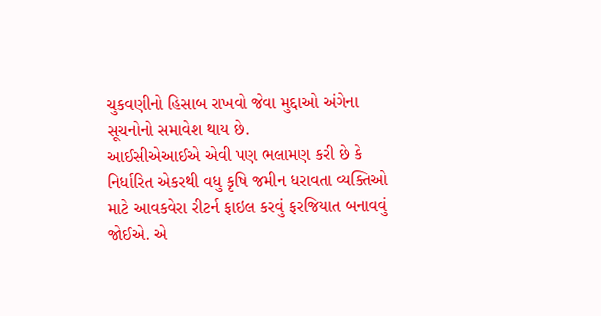ચુકવણીનો હિસાબ રાખવો જેવા મુદ્દાઓ અંગેના સૂચનોનો સમાવેશ થાય છે.
આઈસીએઆઈએ એવી પણ ભલામણ કરી છે કે નિર્ધારિત એકરથી વધુ કૃષિ જમીન ધરાવતા વ્યક્તિઓ માટે આવકવેરા રીટર્ન ફાઇલ કરવું ફરજિયાત બનાવવું જોઈએ. એ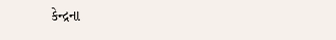કેન્દ્રના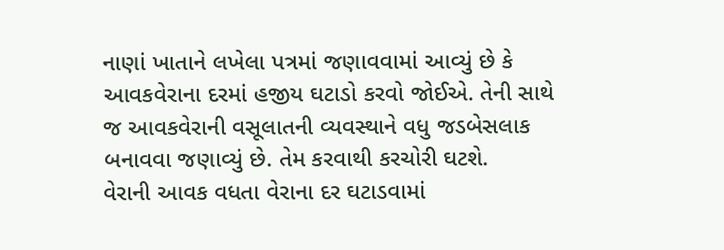નાણાં ખાતાને લખેલા પત્રમાં જણાવવામાં આવ્યું છે કે આવકવેરાના દરમાં હજીય ઘટાડો કરવો જોઈએ. તેની સાથે જ આવકવેરાની વસૂલાતની વ્યવસ્થાને વધુ જડબેસલાક બનાવવા જણાવ્યું છે. તેમ કરવાથી કરચોરી ઘટશે.
વેરાની આવક વધતા વેરાના દર ઘટાડવામાં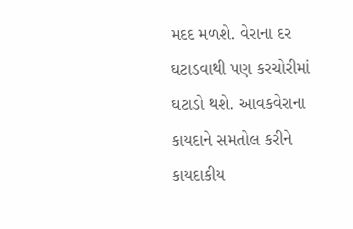મદદ મળશે. વેરાના દર ઘટાડવાથી પણ કરચોરીમાં ઘટાડો થશે. આવકવેરાના કાયદાને સમતોલ કરીને કાયદાકીય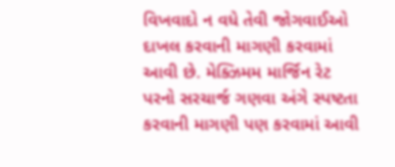વિખવાદો ન વધે તેવી જોગવાઈઓ દાખલ કરવાની માગણી કરવામાં આવી છે. મેક્ઝિમમ માર્જિન રેટ પરનો સરચાર્જ ગણવા અંગે સ્પષ્ટતા કરવાની માગણી પણ કરવામાં આવી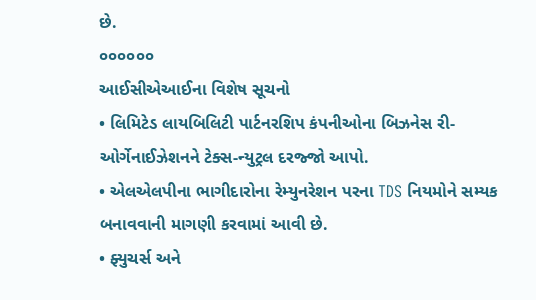છે.
૦૦૦૦૦૦
આઈસીએઆઈના વિશેષ સૂચનો
• લિમિટેડ લાયબિલિટી પાર્ટનરશિપ કંપનીઓના બિઝનેસ રી-ઓર્ગેનાઈઝેશનને ટેક્સ-ન્યુટ્રલ દરજ્જો આપો.
• એલએલપીના ભાગીદારોના રેમ્યુનરેશન પરના TDS નિયમોને સમ્યક બનાવવાની માગણી કરવામાં આવી છે.
• ફ્યુચર્સ અને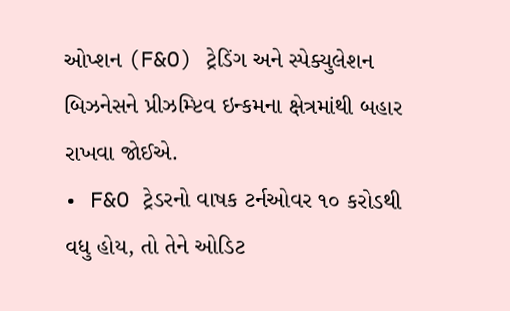ઓપ્શન (F&O) ટ્રેડિંગ અને સ્પેક્યુલેશન બિઝનેસને પ્રીઝમ્પ્ટિવ ઇન્કમના ક્ષેત્રમાંથી બહાર રાખવા જોઈએ.
• F&O ટ્રેડરનો વાષક ટર્નઓવર ૧૦ કરોડથી વધુ હોય, તો તેને ઓડિટ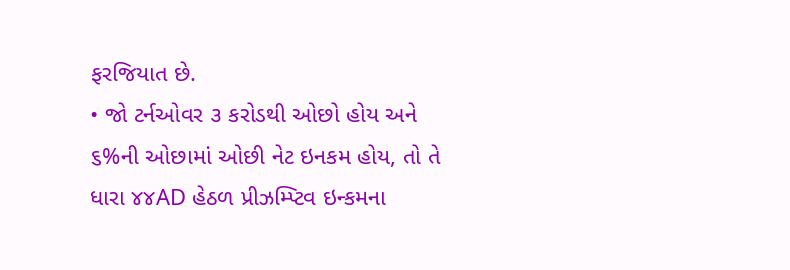ફરજિયાત છે.
• જો ટર્નઓવર ૩ કરોડથી ઓછો હોય અને ૬%ની ઓછામાં ઓછી નેટ ઇનકમ હોય, તો તે ધારા ૪૪AD હેઠળ પ્રીઝમ્પ્ટિવ ઇન્કમના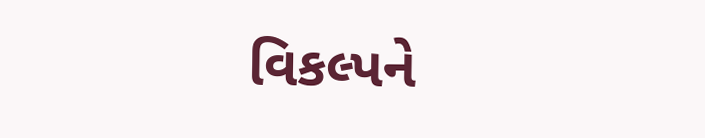વિકલ્પને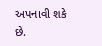અપનાવી શકે છે.